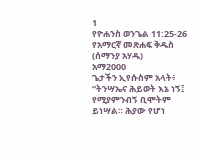1
የዮሐንስ ወንጌል 11:25-26
የአማርኛ መጽሐፍ ቅዱስ (ሰማንያ አሃዱ)
አማ2000
ጌታችን ኢየሱስም አላት፥ “ትንሣኤና ሕይወት እኔ ነኝ፤ የሚያምንብኝ ቢሞትም ይነሣል። ሕያው የሆነ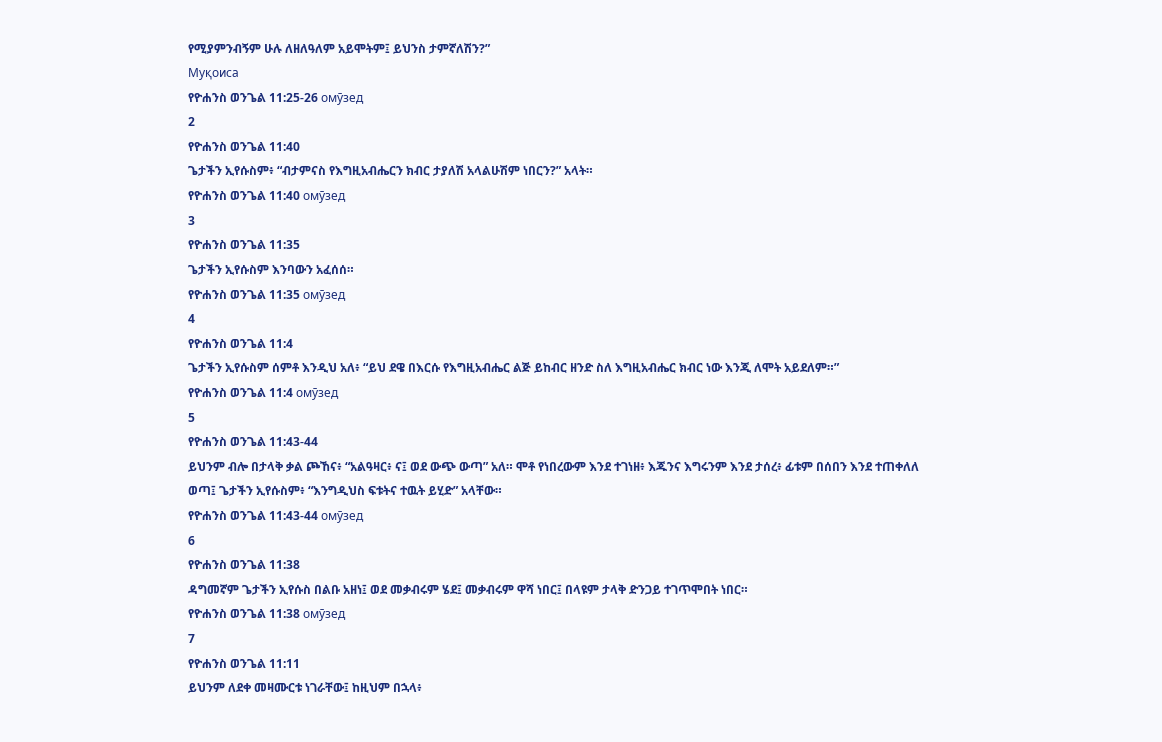የሚያምንብኝም ሁሉ ለዘለዓለም አይሞትም፤ ይህንስ ታምኛለሽን?”
Муқоиса
የዮሐንስ ወንጌል 11:25-26 омӯзед
2
የዮሐንስ ወንጌል 11:40
ጌታችን ኢየሱስም፥ “ብታምናስ የእግዚአብሔርን ክብር ታያለሽ አላልሁሽም ነበርን?” አላት።
የዮሐንስ ወንጌል 11:40 омӯзед
3
የዮሐንስ ወንጌል 11:35
ጌታችን ኢየሱስም እንባውን አፈሰሰ።
የዮሐንስ ወንጌል 11:35 омӯзед
4
የዮሐንስ ወንጌል 11:4
ጌታችን ኢየሱስም ሰምቶ እንዲህ አለ፥ “ይህ ደዌ በእርሱ የእግዚአብሔር ልጅ ይከብር ዘንድ ስለ እግዚአብሔር ክብር ነው እንጂ ለሞት አይደለም።”
የዮሐንስ ወንጌል 11:4 омӯзед
5
የዮሐንስ ወንጌል 11:43-44
ይህንም ብሎ በታላቅ ቃል ጮኸና፥ “አልዓዛር፥ ና፤ ወደ ውጭ ውጣ” አለ። ሞቶ የነበረውም እንደ ተገነዘ፥ እጁንና እግሩንም እንደ ታሰረ፥ ፊቱም በሰበን እንደ ተጠቀለለ ወጣ፤ ጌታችን ኢየሱስም፥ “እንግዲህስ ፍቱትና ተዉት ይሂድ” አላቸው።
የዮሐንስ ወንጌል 11:43-44 омӯзед
6
የዮሐንስ ወንጌል 11:38
ዳግመኛም ጌታችን ኢየሱስ በልቡ አዘነ፤ ወደ መቃብሩም ሄደ፤ መቃብሩም ዋሻ ነበር፤ በላዩም ታላቅ ድንጋይ ተገጥሞበት ነበር።
የዮሐንስ ወንጌል 11:38 омӯзед
7
የዮሐንስ ወንጌል 11:11
ይህንም ለደቀ መዛሙርቱ ነገራቸው፤ ከዚህም በኋላ፥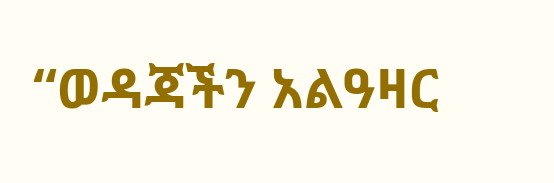“ወዳጃችን አልዓዛር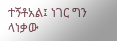ተኝቶአል፤ ነገር ግን ላነቃው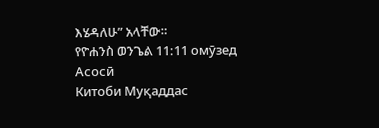እሄዳለሁ” አላቸው።
የዮሐንስ ወንጌል 11:11 омӯзед
Асосӣ
Китоби Муқаддас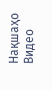Нақшаҳо
Видео